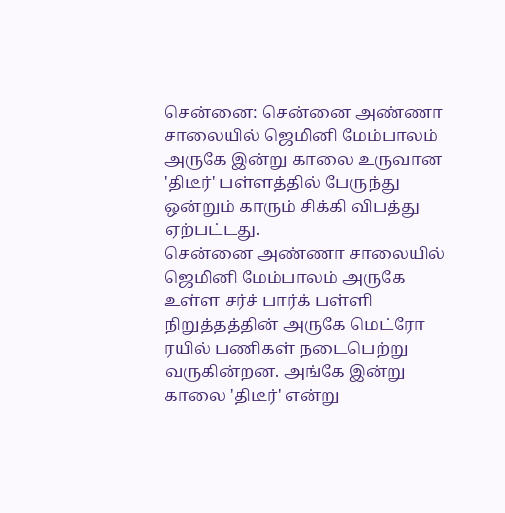சென்னை: சென்னை அண்ணா சாலையில் ஜெமினி மேம்பாலம் அருகே இன்று காலை உருவான 'திடீர்' பள்ளத்தில் பேருந்து ஒன்றும் காரும் சிக்கி விபத்து ஏற்பட்டது.
சென்னை அண்ணா சாலையில் ஜெமினி மேம்பாலம் அருகே உள்ள சர்ச் பார்க் பள்ளி நிறுத்தத்தின் அருகே மெட்ரோ ரயில் பணிகள் நடைபெற்று வருகின்றன. அங்கே இன்று காலை 'திடீர்' என்று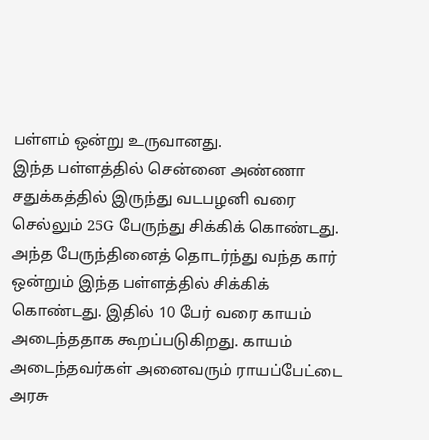பள்ளம் ஒன்று உருவானது.
இந்த பள்ளத்தில் சென்னை அண்ணா சதுக்கத்தில் இருந்து வடபழனி வரை செல்லும் 25G பேருந்து சிக்கிக் கொண்டது. அந்த பேருந்தினைத் தொடர்ந்து வந்த கார் ஒன்றும் இந்த பள்ளத்தில் சிக்கிக் கொண்டது. இதில் 10 பேர் வரை காயம் அடைந்ததாக கூறப்படுகிறது. காயம் அடைந்தவர்கள் அனைவரும் ராயப்பேட்டை அரசு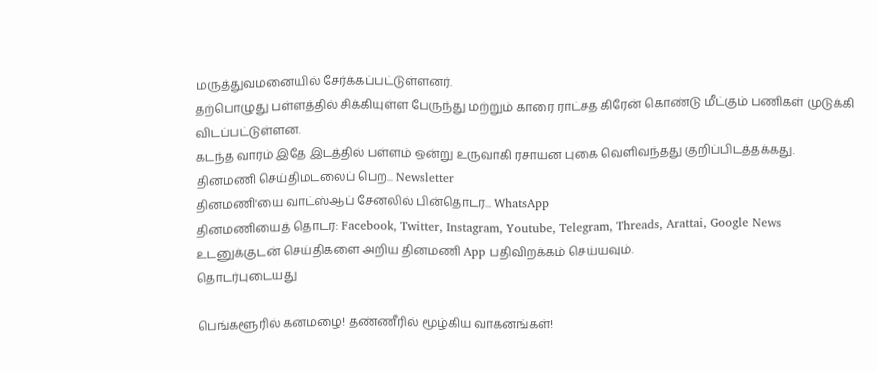மருத்துவமனையில் சேர்க்கப்பட்டுள்ளனர்.
தற்பொழுது பள்ளத்தில் சிக்கியுள்ள பேருந்து மற்றும் காரை ராட்சத கிரேன் கொண்டு மீட்கும் பணிகள் முடுக்கி விடப்பட்டுள்ளன.
கடந்த வாரம் இதே இடத்தில் பள்ளம் ஒன்று உருவாகி ரசாயன புகை வெளிவந்தது குறிப்பிடத்தக்கது.
தினமணி செய்திமடலைப் பெற... Newsletter
தினமணி'யை வாட்ஸ்ஆப் சேனலில் பின்தொடர... WhatsApp
தினமணியைத் தொடர: Facebook, Twitter, Instagram, Youtube, Telegram, Threads, Arattai, Google News
உடனுக்குடன் செய்திகளை அறிய தினமணி App பதிவிறக்கம் செய்யவும்.
தொடர்புடையது

பெங்களூரில் கனமழை! தண்ணீரில் மூழ்கிய வாகனங்கள்!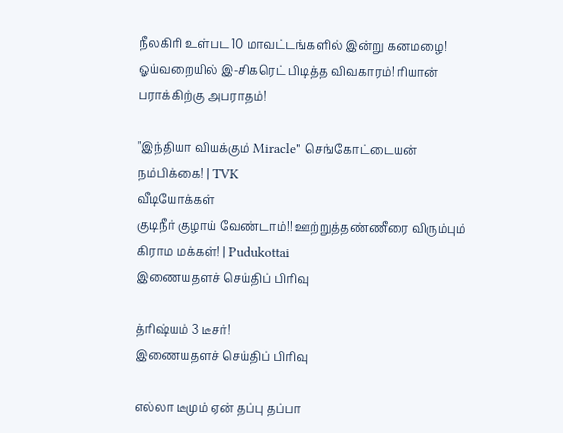நீலகிரி உள்பட 10 மாவட்டங்களில் இன்று கனமழை!
ஓய்வறையில் இ-சிகரெட் பிடித்த விவகாரம்! ரியான் பராக்கிற்கு அபராதம்!

"இந்தியா வியக்கும் Miracle" செங்கோட்டையன் நம்பிக்கை! | TVK
வீடியோக்கள்
குடிநீர் குழாய் வேண்டாம்!! ஊற்றுத்தண்ணீரை விரும்பும் கிராம மக்கள்! | Pudukottai
இணையதளச் செய்திப் பிரிவு

த்ரிஷ்யம் 3 டீசர்!
இணையதளச் செய்திப் பிரிவு

எல்லா டீமும் ஏன் தப்பு தப்பா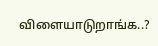விளையாடுறாங்க..?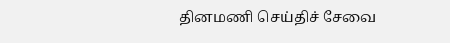தினமணி செய்திச் சேவை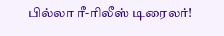பில்லா ரீ-ரிலீஸ் டிரைலர்!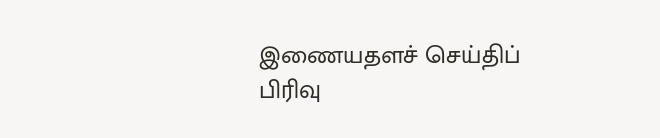இணையதளச் செய்திப் பிரிவு